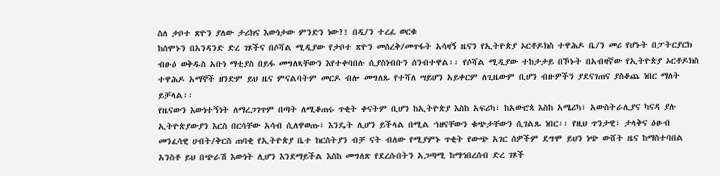ስለ ታቦተ ጽዮን ያለው ታሪክና እውነታው ምንድን ነው?! በዲ/ን ተረፈ ወርቁ
ከሰሞኑን በአንዳንድ ድረ ገጾችና በሶሻል ሚዲያው የታቦተ ጽዮን መሰረቅ/መጥፋት አሳዛኝ ዜናን የኢትዮጵያ ኦርቶዶክስ ተዋሕዶ ቤ/ን መሪ የሆኑት በፓትርያርክ ብፁዕ ወቅዱስ አቡነ ማቲያስ በይፋ መግለጻቸውን እየተቀባበሉ ሲያስነብቡን ሰንብተዋል፡፡ የሶሻል ሚዲያው ተከታታይ በኾኑት በአብዛኛው የኢትዮጵያ ኦርቶዶክስ ተዋሕዶ አማኞች ዘንድም ይህ ዜና ምናልባትም መርዶ ብሎ መግለጹ የተሻለ ሣይሆን አይቀርም ለጊዜውም ቢሆን ብዙዎችን ያደናገጠና ያስቆጨ ነበር ማለት ይቻላል፡፡
የዜናውን እውነተኝነት ለማረጋገጥም በጣት ለሚቆጠሩ ጥቂት ቀናትም ቢሆን ከኢትዮጵያ እስከ አፍሪካ፣ ከአውሮጳ እስከ አሜሪካ፣ አውስትራሊያና ካናዳ ያሉ ኢትዮጵያውያን እርስ በርሳቸው አሳብ ሲለዋወጡ፣ እንዴት ሊሆን ይችላል በሚል ኀዘናቸውን ቁጭታቸውን ሲገልጹ ነበር፡፡ የዚህ ጥንታዊ፣ ታላቅና ዕፁብ መንፈሳዊ ሀብት/ቅርስ ጠባቂ የኢትዮጵያ ቤተ ክርስትያን ብቻ ናት ብለው የሚያምኑ ጥቂት የውጭ አገር ሰዎችም ደግሞ ይህን ነጭ ውሸት ዜና ከማስተባበል አንስቶ ይህ በጭራሽ እውነት ሊሆን እንደማይችል እስከ መግለጽ የደረሱበትን አጋጣሚ ከማኅበረሰብ ድረ ገጾች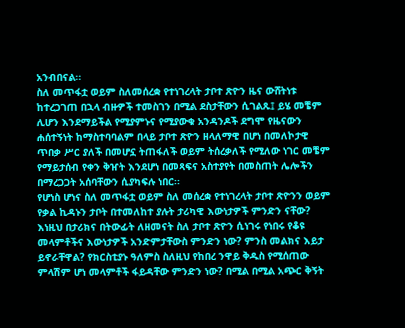አንብበናል፡፡
ስለ መጥፋቷ ወይም ስለመሰረቋ የተነገረላት ታቦተ ጽዮን ዜና ውሸትነቱ ከተረጋገጠ በኋላ ብዙዎች ተመስገን በሚል ደስታቸውን ሲገልጹ፤ ይሄ መቼም ሊሆን እንደማይችል የሚያምኑና የሚያውቁ አንዳንዶች ደግሞ የዜናውን ሐሰተኝነት ከማስተባባልም በላይ ታቦተ ጽዮን ዘላለማዊ በሆነ በመለኮታዊ ጥበቃ ሥር ያለች በመሆኗ ትጠፋለች ወይም ትሰረቃለች የሚለው ነገር መቼም የማይታሰብ የቀን ቅዠት እንደሆነ በመጻፍና አስተያየት በመስጠት ሌሎችን በማረጋጋት አሰባቸውን ሲያካፍሉ ነበር፡፡
የሆነስ ሆነና ስለ መጥፋቷ ወይም ስለ መሰረቋ የተነገረላት ታቦተ ጽዮንን ወይም የቃል ኪዳኑን ታቦት በተመለከተ ያሉት ታሪካዊ እውነታዎች ምንድን ናቸው? እነዚህ በታሪክና በትውፊት ለዘመናት ስለ ታቦተ ጽዮን ሲነገሩ የነበሩ የቆዩ መላምቶችና እውነታዎች አንድምታቸውስ ምንድን ነው? ምንስ መልክና እይታ ይኖራቸዋል? የክርስቲያኑ ዓለምስ ስለዚህ የከበረ ንዋይ ቅዱስ የሚሰጠው ምላሽም ሆነ መላምቶች ፋይዳቸው ምንድን ነው? በሚል በሚል አጭር ቅኝት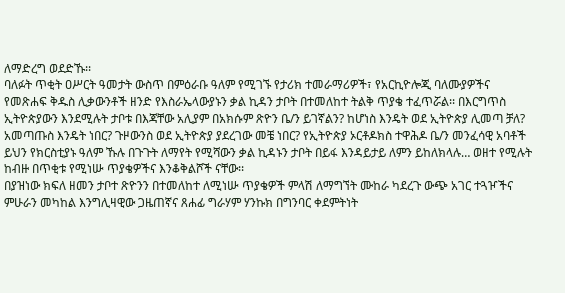ለማድረግ ወደድኹ፡፡
ባለፉት ጥቂት ዐሥርት ዓመታት ውስጥ በምዕራቡ ዓለም የሚገኙ የታሪክ ተመራማሪዎች፣ የአርኪዮሎጂ ባለሙያዎችና የመጽሐፍ ቅዱስ ሊቃውንቶች ዘንድ የእስራኤላውያኑን ቃል ኪዳን ታቦት በተመለከተ ትልቅ ጥያቄ ተፈጥሯል፡፡ በእርግጥስ ኢትዮጵያውን እንደሚሉት ታቦቱ በእጃቸው አሊያም በአክሱም ጽዮን ቤ/ን ይገኛልን? ከሆነስ እንዴት ወደ ኢትዮጵያ ሊመጣ ቻለ? አመጣጡስ እንዴት ነበር? ጉዞውንስ ወደ ኢትዮጵያ ያደረገው መቼ ነበር? የኢትዮጵያ ኦርቶዶክስ ተዋሕዶ ቤ/ን መንፈሳዊ አባቶች ይህን የክርስቲያኑ ዓለም ኹሉ በጉጉት ለማየት የሚሻውን ቃል ኪዳኑን ታቦት በይፋ እንዳይታይ ለምን ይከለክላሉ… ወዘተ የሚሉት ከብዙ በጥቂቱ የሚነሡ ጥያቄዎችና እንቆቅልሾች ናቸው፡፡
በያዝነው ክፍለ ዘመን ታቦተ ጽዮንን በተመለከተ ለሚነሡ ጥያቄዎች ምላሽ ለማግኘት ሙከራ ካደረጉ ውጭ አገር ተጓዦችና ምሁራን መካከል እንግሊዛዊው ጋዜጠኛና ጸሐፊ ግራሃም ሃንኩክ በግንባር ቀደምትነት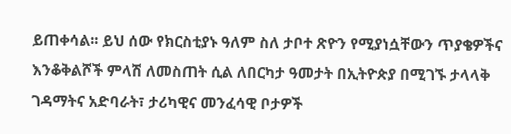ይጠቀሳል፡፡ ይህ ሰው የክርስቲያኑ ዓለም ስለ ታቦተ ጽዮን የሚያነሷቸውን ጥያቄዎችና እንቆቅልሾች ምላሽ ለመስጠት ሲል ለበርካታ ዓመታት በኢትዮጵያ በሚገኙ ታላላቅ ገዳማትና አድባራት፣ ታሪካዊና መንፈሳዊ ቦታዎች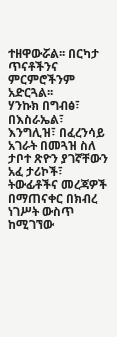ተዘዋውሯል፡፡ በርካታ ጥናቶችንና ምርምሮችንም አድርጓል፡፡
ሃንኩክ በግብፅ፣ በእስራኤል፣ እንግሊዝ፣ በፈረንሳይ አገራት በመጓዝ ስለ ታቦተ ጽዮን ያገኛቸውን አፈ ታሪኮች፣ ትውፊቶችና መረጃዎች በማጠናቀር በክብረ ነገሥት ውስጥ ከሚገኘው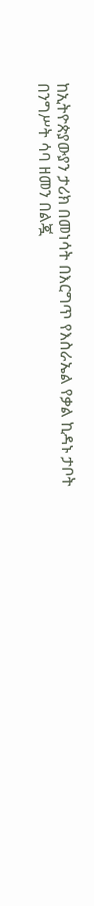ከኢትዮጵያውያን ታሪክ በመነሳት በእርግጥ የእስራኤል የቃል ኪዳኑ ታቦት በንግሥት ሳባ ዘመን በልጇ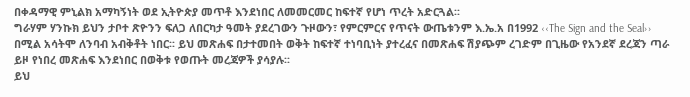በቀዳማዊ ምኒልክ አማካኝነት ወደ ኢትዮጵያ መጥቶ እንደነበር ለመመርመር ከፍተኛ የሆነ ጥረት አድርጓል፡፡
ግራሃም ሃንኩክ ይህን ታቦተ ጽዮንን ፍለጋ ለበርካታ ዓመት ያደረገውን ጉዞውን፣ የምርምርና የጥናት ውጤቱንም እ.ኤ.አ በ1992 ‹‹The Sign and the Seal›› በሚል አሳትሞ ለንባብ አብቅቶት ነበር፡፡ ይህ መጽሐፍ በታተመበት ወቅት ከፍተኛ ተነባቢነት ያተረፈና በመጽሐፍ ሽያጭም ረገድም በጊዜው የአንደኛ ደረጃን ጣራ ይዞ የነበረ መጽሐፍ እንደነበር በወቅቱ የወጡት መረጃዎች ያሳያሉ፡፡
ይህ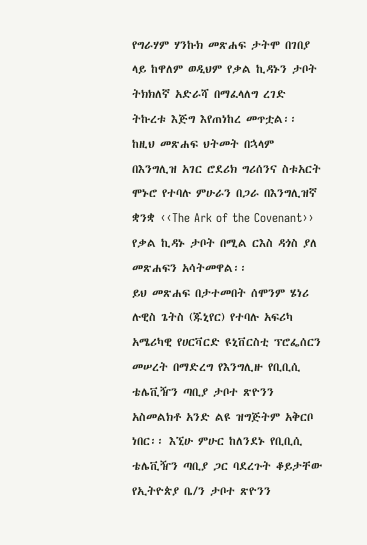የግራሃም ሃንኩክ መጽሐፍ ታትሞ በገበያ ላይ ከዋለም ወዲህም የቃል ኪዳኑን ታቦት ትክክለኛ አድራሻ በማፈላለግ ረገድ ትኩረቱ እጅግ እየጠነከረ መጥቷል፡፡ ከዚህ መጽሐፍ ህትመት በኋላም በእንግሊዝ አገር ሮደሪክ ግሪሰንና ስቱአርት ሞኑሮ የተባሉ ምሁራን በጋራ በእንግሊዝኛ ቋንቋ ‹‹The Ark of the Covenant›› የቃል ኪዳኑ ታቦት በሚል ርእስ ዳጎስ ያለ መጽሐፍን አሳትመዋል፡፡
ይህ መጽሐፍ በታተመበት ሰሞንም ሄነሪ ሉዊስ ጌትስ (ጁኒየር) የተባሉ አፍሪካ አሜሪካዊ የሀርቫርድ ዩኒቨርስቲ ፕሮፌሰርን መሠረት በማድረግ የእንግሊዙ የቢቢሲ ቴሌቪዥን ጣቢያ ታቦተ ጽዮንን አስመልክቶ አንድ ልዩ ዝግጅትም አቅርቦ ነበር፡፡ እኚሁ ምሁር ከለንደኑ የቢቢሲ ቴሌቪዥን ጣቢያ ጋር ባደረጉት ቆይታቸው የኢትዮጵያ ቤ/ን ታቦተ ጽዮንን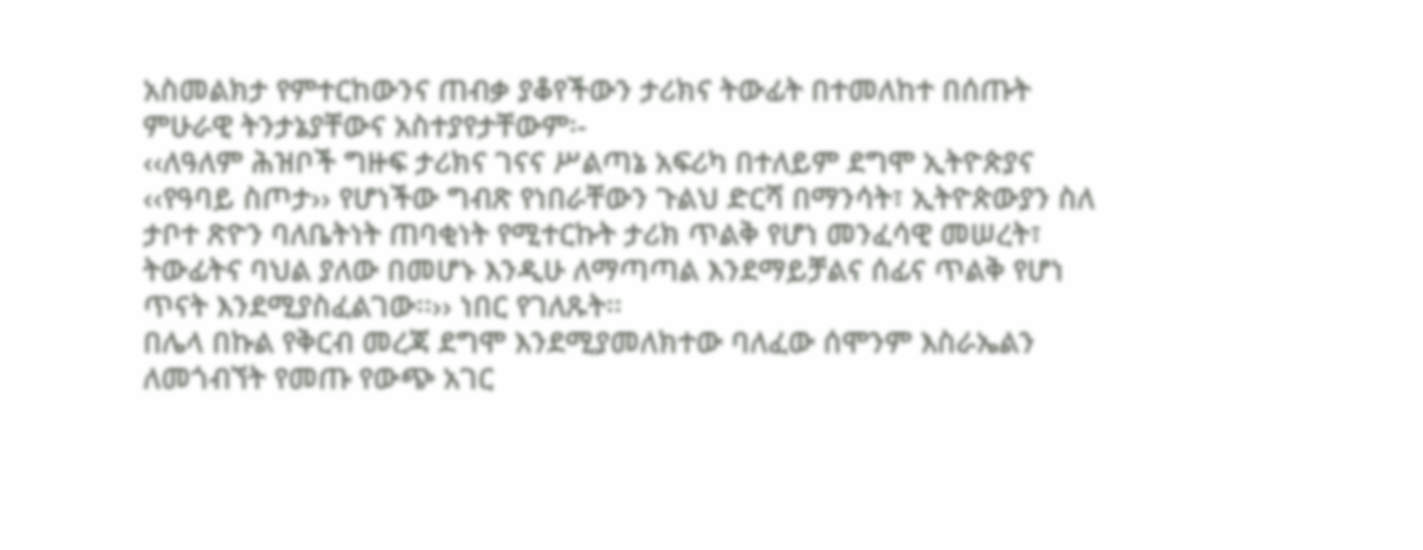አስመልክታ የምተርከውንና ጠብቃ ያቆየችውን ታሪክና ትውፊት በተመለከተ በሰጡት ምሁራዊ ትንታኔያቸውና አስተያየታቸውም፡-
‹‹ለዓለም ሕዝቦች ግዙፍ ታሪክና ገናና ሥልጣኔ አፍሪካ በተለይም ደግሞ ኢትዮጵያና ‹‹የዓባይ ስጦታ›› የሆነችው ግብጽ የነበራቸውን ጉልህ ድርሻ በማንሳት፣ ኢትዮጵውያን ስለ ታቦተ ጽዮን ባለቤትነት ጠባቂነት የሚተርኩት ታሪክ ጥልቅ የሆነ መንፈሳዊ መሠረት፣ ትውፊትና ባህል ያለው በመሆኑ እንዲሁ ለማጣጣል እንደማይቻልና ሰፊና ጥልቅ የሆነ ጥናት እንደሚያስፈልገው፡፡›› ነበር የገለጹት፡፡
በሌላ በኩል የቅርብ መረጃ ደግሞ እንደሚያመለክተው ባለፈው ሰሞንም እስራኤልን ለመጎብኘት የመጡ የውጭ አገር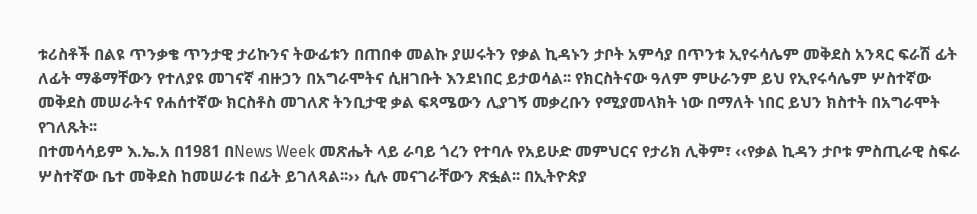ቱሪስቶች በልዩ ጥንቃቄ ጥንታዊ ታሪኩንና ትውፊቱን በጠበቀ መልኩ ያሠሩትን የቃል ኪዳኑን ታቦት አምሳያ በጥንቱ ኢየሩሳሌም መቅደስ አንጻር ፍራሽ ፊት ለፊት ማቆማቸውን የተለያዩ መገናኛ ብዙኃን በአግራሞትና ሲዘገቡት እንደነበር ይታወሳል፡፡ የክርስትናው ዓለም ምሁራንም ይህ የኢየሩሳሌም ሦስተኛው መቅደስ መሠራትና የሐሰተኛው ክርስቶስ መገለጽ ትንቢታዊ ቃል ፍጻሜውን ሊያገኝ መቃረቡን የሚያመላክት ነው በማለት ነበር ይህን ክስተት በአግራሞት የገለጹት፡፡
በተመሳሳይም እ.ኤ.አ በ1981 በNews Week መጽሔት ላይ ራባይ ጎረን የተባሉ የአይሁድ መምህርና የታሪክ ሊቅም፣ ‹‹የቃል ኪዳን ታቦቱ ምስጢራዊ ስፍራ ሦስተኛው ቤተ መቅደስ ከመሠራቱ በፊት ይገለጻል፡፡›› ሲሉ መናገራቸውን ጽፏል፡፡ በኢትዮጵያ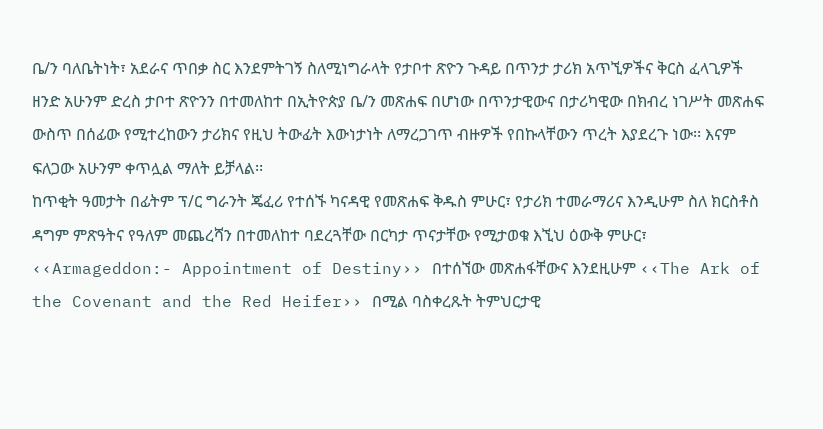ቤ/ን ባለቤትነት፣ አደራና ጥበቃ ስር እንደምትገኝ ስለሚነግራላት የታቦተ ጽዮን ጉዳይ በጥንታ ታሪክ አጥኚዎችና ቅርስ ፈላጊዎች ዘንድ አሁንም ድረስ ታቦተ ጽዮንን በተመለከተ በኢትዮጵያ ቤ/ን መጽሐፍ በሆነው በጥንታዊውና በታሪካዊው በክብረ ነገሥት መጽሐፍ ውስጥ በሰፊው የሚተረከውን ታሪክና የዚህ ትውፊት እውነታነት ለማረጋገጥ ብዙዎች የበኩላቸውን ጥረት እያደረጉ ነው፡፡ እናም ፍለጋው አሁንም ቀጥሏል ማለት ይቻላል፡፡
ከጥቂት ዓመታት በፊትም ፕ/ር ግራንት ጄፈሪ የተሰኙ ካናዳዊ የመጽሐፍ ቅዱስ ምሁር፣ የታሪክ ተመራማሪና እንዲሁም ስለ ክርስቶስ ዳግም ምጽዓትና የዓለም መጨረሻን በተመለከተ ባደረጓቸው በርካታ ጥናታቸው የሚታወቁ እኚህ ዕውቅ ምሁር፣ ‹‹Armageddon:- Appointment of Destiny›› በተሰኘው መጽሐፋቸውና እንደዚሁም ‹‹The Ark of the Covenant and the Red Heifer›› በሚል ባስቀረጹት ትምህርታዊ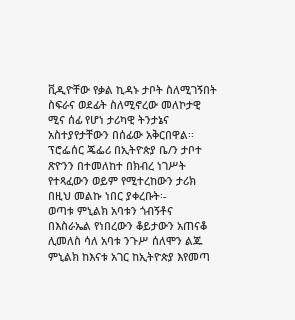ቪዲዮቸው የቃል ኪዳኑ ታቦት ስለሚገኝበት ስፍራና ወደፊት ስለሚኖረው መለኮታዊ ሚና ሰፊ የሆነ ታሪካዊ ትንታኔና አስተያየታቸውን በሰፊው አቅርበዋል፡፡
ፕሮፌሰር ጄፌሪ በኢትዮጵያ ቤ/ን ታቦተ ጽዮንን በተመለከተ በክብረ ነገሥት የተጻፈውን ወይም የሚተረከውን ታሪክ በዚህ መልኩ ነበር ያቀረቡት፡-
ወጣቱ ምኒልክ አባቱን ጎብኝቶና በእስራኤል የነበረውን ቆይታውን አጠናቆ ሊመለስ ሳለ አባቱ ንጉሥ ሰለሞን ልጁ ምኒልክ ከእናቱ አገር ከኢትዮጵያ እየመጣ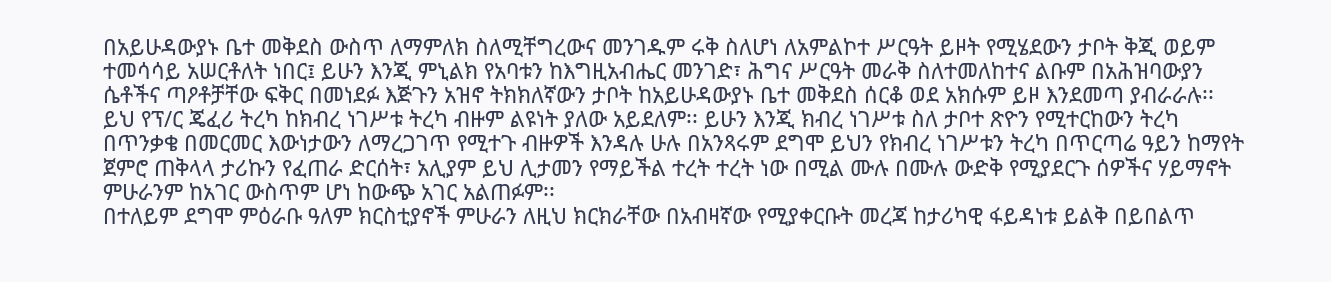በአይሁዳውያኑ ቤተ መቅደስ ውስጥ ለማምለክ ስለሚቸግረውና መንገዱም ሩቅ ስለሆነ ለአምልኮተ ሥርዓት ይዞት የሚሄደውን ታቦት ቅጂ ወይም ተመሳሳይ አሠርቶለት ነበር፤ ይሁን እንጂ ምኒልክ የአባቱን ከእግዚአብሔር መንገድ፣ ሕግና ሥርዓት መራቅ ስለተመለከተና ልቡም በአሕዝባውያን ሴቶችና ጣዖቶቻቸው ፍቅር በመነደፉ እጅጉን አዝኖ ትክክለኛውን ታቦት ከአይሁዳውያኑ ቤተ መቅደስ ሰርቆ ወደ አክሱም ይዞ እንደመጣ ያብራራሉ፡፡
ይህ የፕ/ር ጄፈሪ ትረካ ከክብረ ነገሥቱ ትረካ ብዙም ልዩነት ያለው አይደለም፡፡ ይሁን እንጂ ክብረ ነገሥቱ ስለ ታቦተ ጽዮን የሚተርከውን ትረካ በጥንቃቄ በመርመር እውነታውን ለማረጋገጥ የሚተጉ ብዙዎች እንዳሉ ሁሉ በአንጻሩም ደግሞ ይህን የክብረ ነገሥቱን ትረካ በጥርጣሬ ዓይን ከማየት ጀምሮ ጠቅላላ ታሪኩን የፈጠራ ድርሰት፣ አሊያም ይህ ሊታመን የማይችል ተረት ተረት ነው በሚል ሙሉ በሙሉ ውድቅ የሚያደርጉ ሰዎችና ሃይማኖት ምሁራንም ከአገር ውስጥም ሆነ ከውጭ አገር አልጠፉም፡፡
በተለይም ደግሞ ምዕራቡ ዓለም ክርስቲያኖች ምሁራን ለዚህ ክርክራቸው በአብዛኛው የሚያቀርቡት መረጃ ከታሪካዊ ፋይዳነቱ ይልቅ በይበልጥ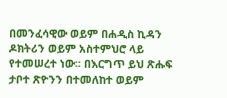በመንፈሳዊው ወይም በሐዲስ ኪዳን ዶክትሪን ወይም አስተምህሮ ላይ የተመሠረተ ነው፡፡ በእርግጥ ይህ ጽሑፍ ታቦተ ጽዮንን በተመለከተ ወይም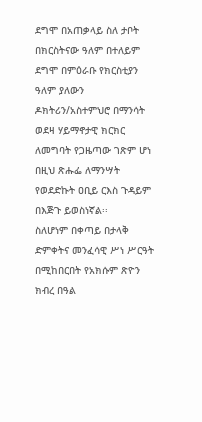ደግሞ በአጠቃላይ ስለ ታቦት በክርስትናው ዓለም በተለይም ደግሞ በምዕራቡ የክርስቲያን ዓለም ያለውን ዶክትሪን/አስተምህሮ በማንሳት ወደዛ ሃይማኖታዊ ክርክር ለመግባት የጋዜጣው ገጽም ሆነ በዚህ ጽሑፌ ለማንሣት የወደድኩት ዐቢይ ርእስ ጉዳይም በእጅጉ ይወስነኛል፡፡
ስለሆነም በቀጣይ በታላቅ ድምቀትና መንፈሳዊ ሥነ ሥርዓት በሚከበርበት የአክሱም ጽዮን ክብረ በዓል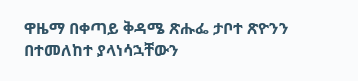ዋዜማ በቀጣይ ቅዳሜ ጽሑፌ ታቦተ ጽዮንን በተመለከተ ያላነሳኋቸውን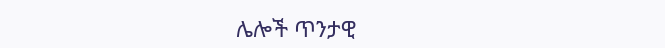ሌሎች ጥንታዊ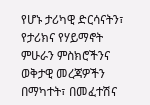የሆኑ ታሪካዊ ድርሳናትን፣ የታሪክና የሃይማኖት ምሁራን ምስክሮችንና ወቅታዊ መረጃዎችን በማካተት፣ በመፈተሽና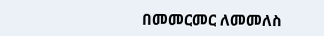በመመርመር ለመመለስ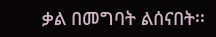ቃል በመግባት ልሰናበት፡፡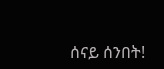ሰናይ ሰንበት!